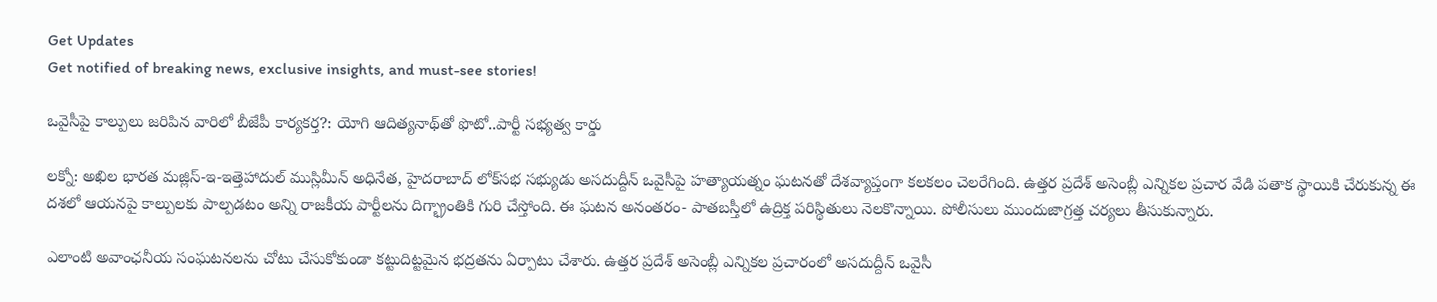Get Updates
Get notified of breaking news, exclusive insights, and must-see stories!

ఒవైసీపై కాల్పులు జరిపిన వారిలో బీజేపీ కార్యకర్త?: యోగి ఆదిత్యనాథ్‌తో ఫొటో..పార్టీ సభ్యత్వ కార్డు

లక్నో: అఖిల భారత మజ్లిస్-ఇ-ఇత్తెహాదుల్ ముస్లిమీన్ అధినేత, హైదరాబాద్ లోక్‌సభ సభ్యుడు అసదుద్దీన్ ఒవైసీపై హత్యాయత్నం ఘటనతో దేశవ్యాప్తంగా కలకలం చెలరేగింది. ఉత్తర ప్రదేశ్ అసెంబ్లీ ఎన్నికల ప్రచార వేడి పతాక స్థాయికి చేరుకున్న ఈ దశలో ఆయనపై కాల్పులకు పాల్పడటం అన్ని రాజకీయ పార్టీలను దిగ్భ్రాంతికి గురి చేస్తోంది. ఈ ఘటన అనంతరం- పాతబస్తీలో ఉద్రిక్త పరిస్థితులు నెలకొన్నాయి. పోలీసులు ముందుజాగ్రత్త చర్యలు తీసుకున్నారు.

ఎలాంటి అవాంఛనీయ సంఘటనలను చోటు చేసుకోకుండా కట్టుదిట్టమైన భద్రతను ఏర్పాటు చేశారు. ఉత్తర ప్రదేశ్ అసెంబ్లీ ఎన్నికల ప్రచారంలో అసదుద్దీన్ ఒవైసీ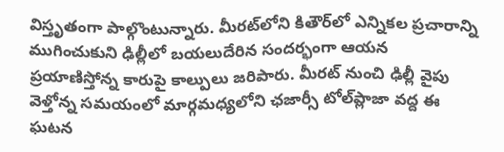విస్తృతంగా పాల్గొంటున్నారు. మీరట్‌లోని కితౌర్‌లో ఎన్నికల ప్రచారాన్ని ముగించుకుని ఢిల్లీలో బయలుదేరిన సందర్భంగా ఆయన ప్రయాణిస్తోన్న కారుపై కాల్పులు జరిపారు. మీరట్ నుంచి ఢిల్లీ వైపు వెళ్తోన్న సమయంలో మార్గమధ్యలోని ఛజార్సీ టోల్‌ప్లాజా వద్ద ఈ ఘటన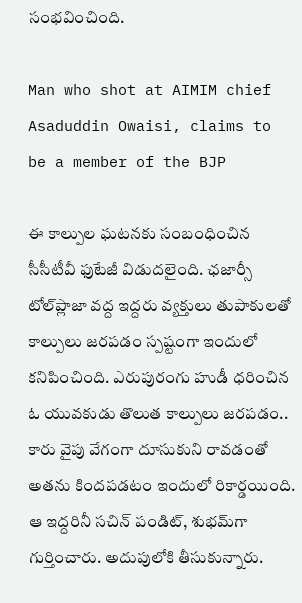సంభవించింది.

Man who shot at AIMIM chief Asaduddin Owaisi, claims to be a member of the BJP

ఈ కాల్పుల ఘటనకు సంబంధించిన సీసీటీవీ ఫుటేజీ విడుదలైంది. ఛజార్సీ టోల్‌ప్లాజా వద్ద ఇద్దరు వ్యక్తులు తుపాకులతో కాల్పులు జరపడం స్పష్టంగా ఇందులో కనిపించింది. ఎరుపురంగు హుడీ ధరించిన ఓ యువకుడు తొలుత కాల్పులు జరపడం.. కారు వైపు వేగంగా దూసుకుని రావడంతో అతను కిందపడటం ఇందులో రికార్డయింది. ఆ ఇద్దరినీ సచిన్ పండిట్, శుభమ్‌గా గుర్తించారు. అదుపులోకి తీసుకున్నారు.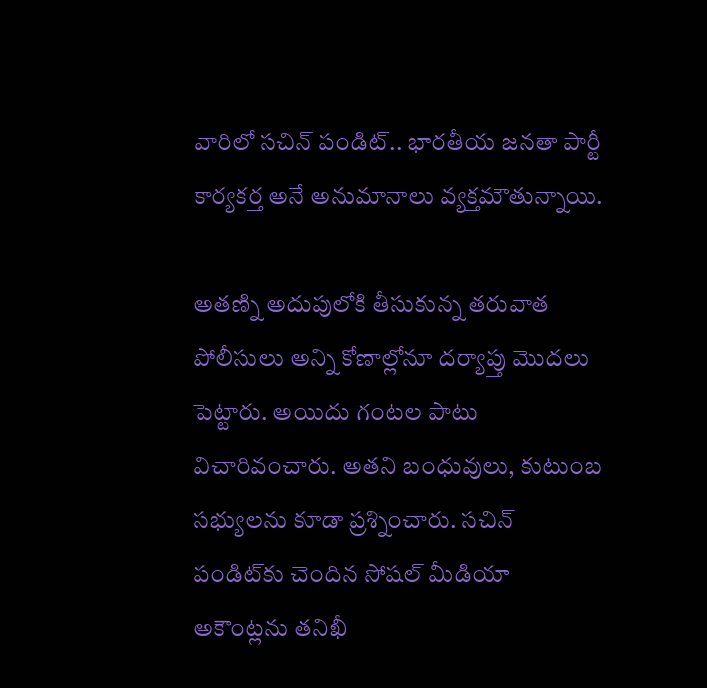వారిలో సచిన్ పండిట్.. భారతీయ జనతా పార్టీ కార్యకర్త అనే అనుమానాలు వ్యక్తమౌతున్నాయి.

అతణ్ని అదుపులోకి తీసుకున్న తరువాత పోలీసులు అన్ని కోణాల్లోనూ దర్యాప్తు మొదలు పెట్టారు. అయిదు గంటల పాటు విచారివంచారు. అతని బంధువులు, కుటుంబ సభ్యులను కూడా ప్రశ్నించారు. సచిన్ పండిట్‌కు చెందిన సోషల్ మీడియా అకౌంట్లను తనిఖీ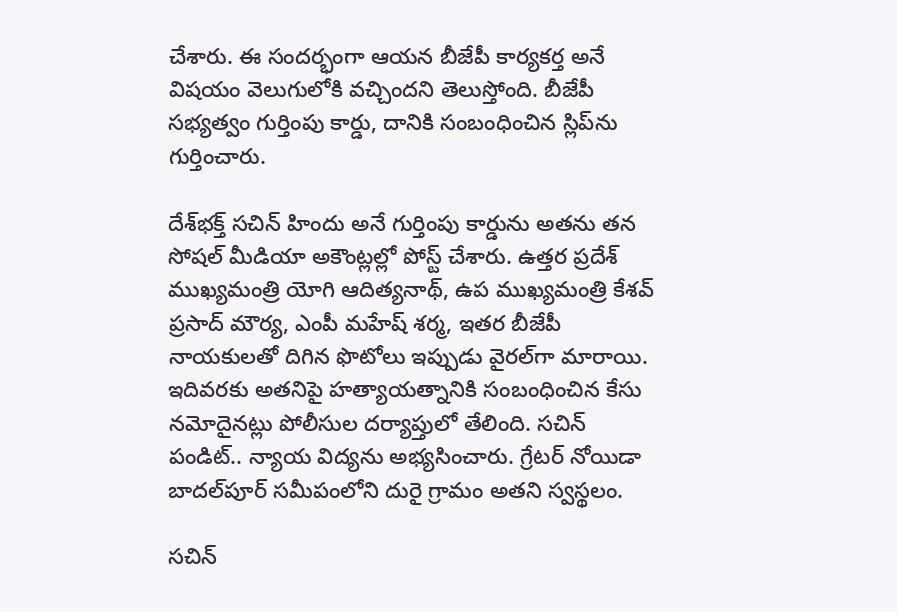చేశారు. ఈ సందర్భంగా ఆయన బీజేపీ కార్యకర్త అనే విషయం వెలుగులోకి వచ్చిందని తెలుస్తోంది. బీజేపీ సభ్యత్వం గుర్తింపు కార్డు, దానికి సంబంధించిన స్లిప్‌ను గుర్తించారు.

దేశ్‌భక్త్ సచిన్ హిందు అనే గుర్తింపు కార్డును అతను తన సోషల్ మీడియా అకౌంట్లల్లో పోస్ట్ చేశారు. ఉత్తర ప్రదేశ్ ముఖ్యమంత్రి యోగి ఆదిత్యనాథ్, ఉప ముఖ్యమంత్రి కేశవ్ ప్రసాద్ మౌర్య, ఎంపీ మహేష్ శర్మ, ఇతర బీజేపీ నాయకులతో దిగిన ఫొటోలు ఇప్పుడు వైరల్‌గా మారాయి. ఇదివరకు అతనిపై హత్యాయత్నానికి సంబంధించిన కేసు నమోదైనట్లు పోలీసుల దర్యాప్తులో తేలింది. సచిన్ పండిట్.. న్యాయ విద్యను అభ్యసించారు. గ్రేటర్ నోయిడా బాదల్‌పూర్ సమీపంలోని దురై గ్రామం అతని స్వస్థలం.

సచిన్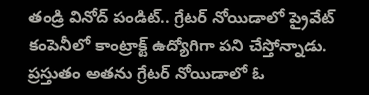తండ్రి వినోద్ పండిట్.. గ్రేటర్ నోయిడాలో ప్రైవేట్ కంపెనీలో కాంట్రాక్ట్ ఉద్యోగిగా పని చేస్తోన్నాడు. ప్రస్తుతం అతను గ్రేటర్ నోయిడాలో ఓ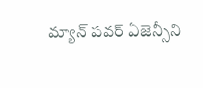మ్యాన్ పవర్ ఏజెన్సీని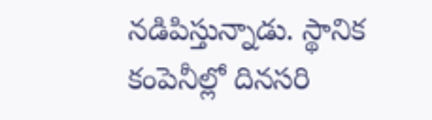నడిపిస్తున్నాడు. స్థానిక కంపెనీల్లో దినసరి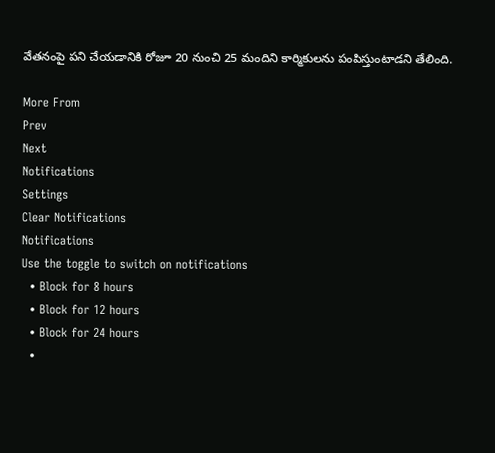వేతనంపై పని చేయడానికి రోజూ 20 నుంచి 25 మందిని కార్మికులను పంపిస్తుంటాడని తేలింది.

More From
Prev
Next
Notifications
Settings
Clear Notifications
Notifications
Use the toggle to switch on notifications
  • Block for 8 hours
  • Block for 12 hours
  • Block for 24 hours
  •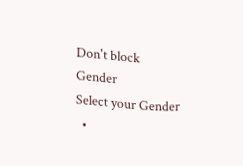Don't block
Gender
Select your Gender
  •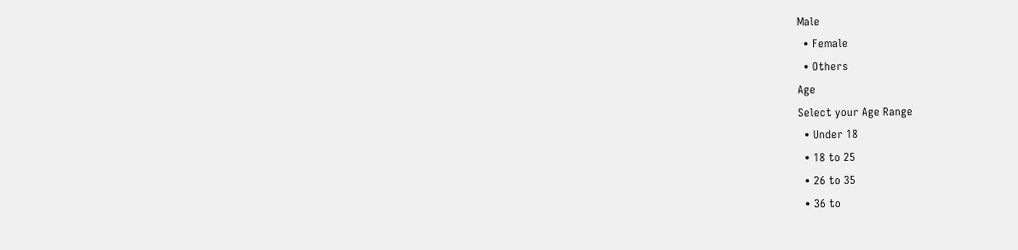Male
  • Female
  • Others
Age
Select your Age Range
  • Under 18
  • 18 to 25
  • 26 to 35
  • 36 to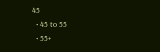45
  • 45 to 55
  • 55+